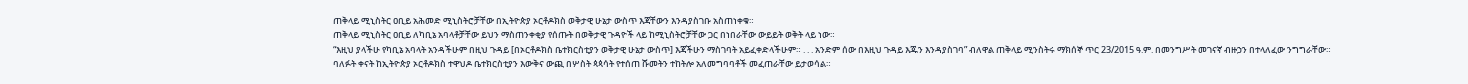ጠቅላይ ሚኒስትር ዐቢይ አሕመድ ሚኒስትሮቻቸው በኢትዮጵያ ኦርቶዶክስ ወቅታዊ ሁኔታ ውስጥ እጃቸውን እንዳያስገቡ አስጠነቀቁ።
ጠቅላይ ሚኒስትር ዐቢይ ለካቢኔ አባላቶቻቸው ይህን ማስጠንቀቂያ የሰጡት በወቅታዊ ጉዳዮች ላይ ከሚኒስትሮቻቸው ጋር በነበራቸው ውይይት ወቅት ላይ ነው።
“እዚህ ያላችሁ የካቢኔ አባላት አንዳችሁም በዚህ ጉዳይ [በኦርቶዶክስ ቤተክርስቲያን ወቅታዊ ሁኔታ ውስጥ] እጃችሁን ማስገባት አይፈቀድላችሁም። . . . አንድም ሰው በእዚህ ጉዳይ እጁን እንዳያስገባ” ብለዋል ጠቅላይ ሚንስትሩ ማክሰኞ ጥር 23/2015 ዓ.ም. በመንግሥት መገናኛ ብዙኃን በተላለፈው ንግግራቸው።
ባለፉት ቀናት ከኢትዮጵያ ኦርቶዶክስ ተዋህዶ ቤተክርስቲያን እውቅና ውጪ በሦስት ጳጳሳት የተሰጠ ሹመትን ተከትሎ አለመግባባቶች መፈጠራቸው ይታወሳል።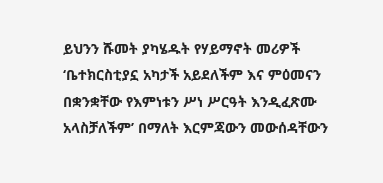ይህንን ሹመት ያካሄዱት የሃይማኖት መሪዎች ‘ቤተክርስቲያኗ አካታች አይደለችም እና ምዕመናን በቋንቋቸው የእምነቱን ሥነ ሥርዓት እንዲፈጽሙ አላስቻለችም’ በማለት እርምጃውን መውሰዳቸውን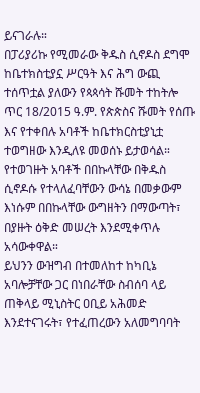ይናገራሉ።
በፓሪያሪኩ የሚመራው ቅዱስ ሲኖዶስ ደግሞ ከቤተክስቲያኗ ሥርዓት እና ሕግ ውጪ ተሰጥቷል ያለውን የጳጳሳት ሹመት ተከትሎ ጥር 18/2015 ዓ.ም. የጵጵስና ሹመት የሰጡ እና የተቀበሉ አባቶች ከቤተክርስቲያኒቷ ተወግዘው እንዲለዩ መወሰኑ ይታወሳል።
የተወገዙት አባቶች በበኩላቸው በቅዱስ ሲኖዶሱ የተላለፈባቸውን ውሳኔ በመቃውም እነሱም በበኩላቸው ውግዘትን በማውጣት፣ በያዙት ዕቅድ መሠረት እንደሚቀጥሉ አሳውቀዋል።
ይህንን ውዝግብ በተመለከተ ከካቢኔ አባሎቻቸው ጋር በነበራቸው ስብሰባ ላይ ጠቅላይ ሚኒስትር ዐቢይ አሕመድ እንደተናገሩት፣ የተፈጠረውን አለመግባባት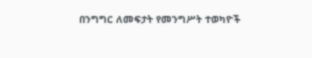በንግግር ለመፍታት የመንግሥት ተወካዮች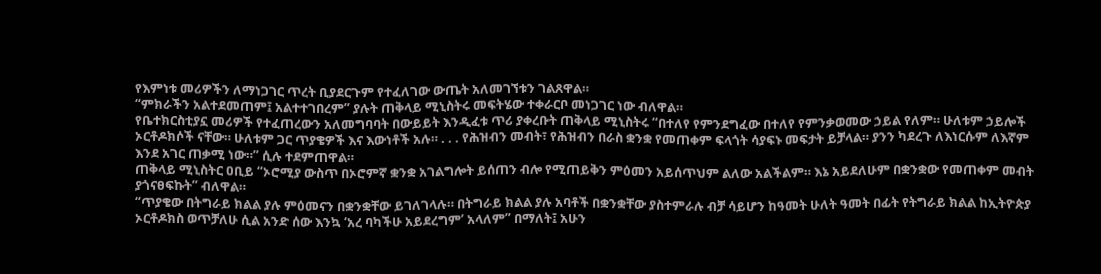የእምነቱ መሪዎችን ለማነጋገር ጥረት ቢያደርጉም የተፈለገው ውጤት አለመገኘቱን ገልጸዋል።
“ምክራችን አልተደመጠም፤ አልተተገበረም” ያሉት ጠቅላይ ሚኒስትሩ መፍትሄው ተቀራርቦ መነጋገር ነው ብለዋል።
የቤተክርስቲያኗ መሪዎች የተፈጠረውን አለመግባባት በውይይት እንዲፈቱ ጥሪ ያቀረቡት ጠቅላይ ሚኒስትሩ “በተለየ የምንደግፈው በተለየ የምንቃወመው ኃይል የለም። ሁለቱም ኃይሎች ኦርቶዶክሶች ናቸው። ሁለቱም ጋር ጥያቄዎች እና እውነቶች አሉ። . . . የሕዝብን መብት፣ የሕዝብን በራስ ቋንቋ የመጠቀም ፍላጎት ሳያፍኑ መፍታት ይቻላል። ያንን ካደረጉ ለእነርሱም ለእኛም እንደ አገር ጠቃሚ ነው።” ሲሉ ተደምጠዋል።
ጠቅላይ ሚኒስትር ዐቢይ “ኦሮሚያ ውስጥ በኦሮምኛ ቋንቋ አገልግሎት ይሰጠን ብሎ የሚጠይቅን ምዕመን አይሰጥህም ልለው አልችልም። እኔ አይደለሁም በቋንቋው የመጠቀም መብት ያጎናፀፍኩት” ብለዋል።
“ጥያቄው በትግራይ ክልል ያሉ ምዕመናን በቋንቋቸው ይገለገላሉ። በትግራይ ክልል ያሉ አባቶች በቋንቋቸው ያስተምራሉ ብቻ ሳይሆን ከዓመት ሁለት ዓመት በፊት የትግራይ ክልል ከኢትዮጵያ ኦርቶዶክስ ወጥቻለሁ ሲል አንድ ሰው እንኳ ‘አረ ባካችሁ አይደረግም’ አላለም” በማለት፤ አሁን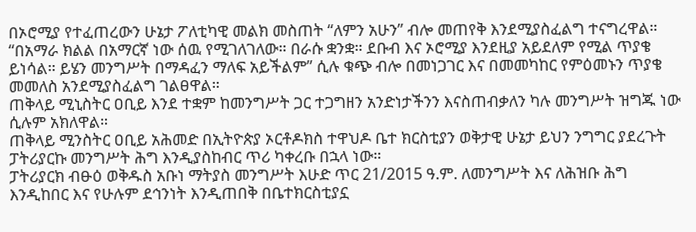በኦሮሚያ የተፈጠረውን ሁኔታ ፖለቲካዊ መልክ መስጠት “ለምን አሁን” ብሎ መጠየቅ እንደሚያስፈልግ ተናግረዋል።
“በአማራ ክልል በአማርኛ ነው ሰዉ የሚገለገለው። በራሱ ቋንቋ። ደቡብ እና ኦሮሚያ እንደዚያ አይደለም የሚል ጥያቄ ይነሳል። ይሄን መንግሥት በማዳፈን ማለፍ አይችልም” ሲሉ ቁጭ ብሎ በመነጋገር እና በመመካከር የምዕመኑን ጥያቄ መመለስ አንደሚያስፈልግ ገልፀዋል።
ጠቅላይ ሚኒስትር ዐቢይ እንደ ተቋም ከመንግሥት ጋር ተጋግዘን አንድነታችንን እናስጠብቃለን ካሉ መንግሥት ዝግጁ ነው ሲሉም አክለዋል።
ጠቅላይ ሚንስትር ዐቢይ አሕመድ በኢትዮጵያ ኦርቶዶክስ ተዋህዶ ቤተ ክርስቲያን ወቅታዊ ሁኔታ ይህን ንግግር ያደረጉት ፓትሪያርኩ መንግሥት ሕግ እንዲያስከብር ጥሪ ካቀረቡ በኋላ ነው።
ፓትሪያርክ ብፁዕ ወቅዱስ አቡነ ማትያስ መንግሥት እሁድ ጥር 21/2015 ዓ.ም. ለመንግሥት እና ለሕዝቡ ሕግ እንዲከበር እና የሁሉም ደኅንነት እንዲጠበቅ በቤተክርስቲያኗ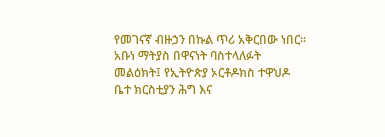የመገናኛ ብዙኃን በኩል ጥሪ አቅርበው ነበር።
አቡነ ማትያስ በዋናነት ባስተላለፉት መልዕክት፤ የኢትዮጵያ ኦርቶዶክስ ተዋህዶ ቤተ ክርስቲያን ሕግ እና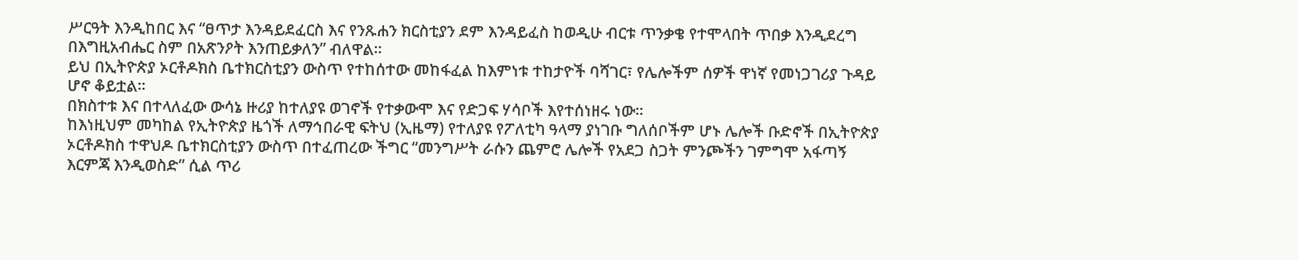ሥርዓት እንዲከበር እና “ፀጥታ እንዳይደፈርስ እና የንጹሐን ክርስቲያን ደም እንዳይፈስ ከወዲሁ ብርቱ ጥንቃቄ የተሞላበት ጥበቃ እንዲደረግ በእግዚአብሔር ስም በአጽንዖት እንጠይቃለን” ብለዋል።
ይህ በኢትዮጵያ ኦርቶዶክስ ቤተክርስቲያን ውስጥ የተከሰተው መከፋፈል ከእምነቱ ተከታዮች ባሻገር፣ የሌሎችም ሰዎች ዋነኛ የመነጋገሪያ ጉዳይ ሆኖ ቆይቷል።
በክስተቱ እና በተላለፈው ውሳኔ ዙሪያ ከተለያዩ ወገኖች የተቃውሞ እና የድጋፍ ሃሳቦች እየተሰነዘሩ ነው።
ከእነዚህም መካከል የኢትዮጵያ ዜጎች ለማኅበራዊ ፍትህ (ኢዜማ) የተለያዩ የፖለቲካ ዓላማ ያነገቡ ግለሰቦችም ሆኑ ሌሎች ቡድኖች በኢትዮጵያ ኦርቶዶክስ ተዋህዶ ቤተክርስቲያን ውስጥ በተፈጠረው ችግር “መንግሥት ራሱን ጨምሮ ሌሎች የአደጋ ስጋት ምንጮችን ገምግሞ አፋጣኝ እርምጃ እንዲወስድ” ሲል ጥሪ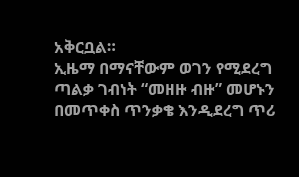አቅርቧል።
ኢዜማ በማናቸውም ወገን የሚደረግ ጣልቃ ገብነት “መዘዙ ብዙ” መሆኑን በመጥቀስ ጥንቃቄ እንዲደረግ ጥሪ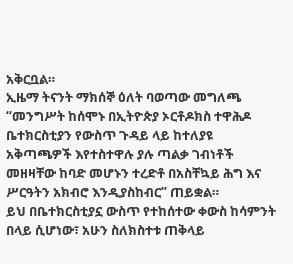አቅርቧል።
ኢዜማ ትናንት ማክሰኞ ዕለት ባወጣው መግለጫ “መንግሥት ከሰሞኑ በኢትዮጵያ ኦርቶዶክስ ተዋሕዶ ቤተክርስቲያን የውስጥ ጉዳይ ላይ ከተለያዩ አቅጣጫዎች እየተስተዋሉ ያሉ ጣልቃ ገብነቶች መዘዛቸው ከባድ መሆኑን ተረድቶ በአስቸኳይ ሕግ እና ሥርዓትን አክብሮ እንዲያስከብር” ጠይቋል።
ይህ በቤተክርስቲያኗ ውስጥ የተከሰተው ቀውስ ከሳምንት በላይ ሲሆነው፣ አሁን ስለክስተቱ ጠቅላይ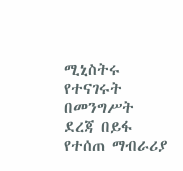ሚኒስትሩ የተናገሩት በመንግሥት ደረጃ በይፋ የተሰጠ ማብራሪያ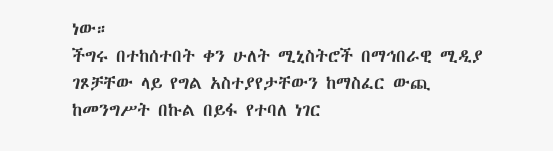ነው።
ችግሩ በተከሰተበት ቀን ሁለት ሚኒስትሮች በማኅበራዊ ሚዲያ ገጾቻቸው ላይ የግል አስተያየታቸውን ከማስፈር ውጪ ከመንግሥት በኩል በይፋ የተባለ ነገር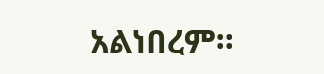አልነበረም።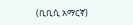(ቢቢሲ አማርኛ)